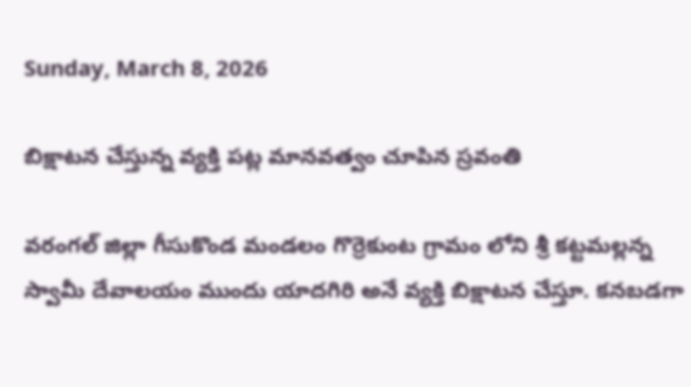Sunday, March 8, 2026

బిక్షాటన చేస్తున్న వ్యక్తి పట్ల మానవత్వం చూపిన స్రవంతి

వరంగల్ జిల్లా గీసుకొండ మండలం గొర్రెకుంట గ్రామం లోని శ్రీ కట్టమల్లన్న స్వామీ దేవాలయం ముందు యాదగిరి అనే వ్యక్తి బిక్షాటన చేస్తూ. కనబడగా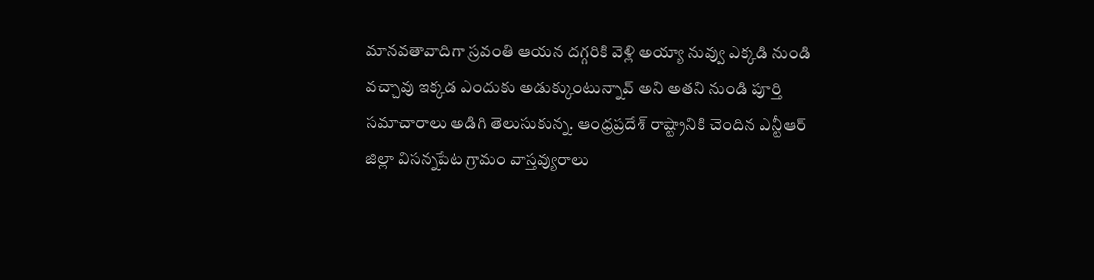మానవతావాదిగా స్రవంతి ఆయన దగ్గరికి వెళ్లి అయ్యా నువ్వు ఎక్కడి నుండి వచ్చావు ఇక్కడ ఎందుకు అడుక్కుంటున్నావ్ అని అతని నుండి పూర్తి సమాచారాలు అడిగి తెలుసుకున్న. ఆంధ్రప్రదేశ్ రాష్ట్రానికి చెందిన ఎన్టీఆర్ జిల్లా విసన్నపేట గ్రామం వాస్తవ్యురాలు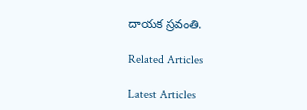దాయక స్రవంతి.

Related Articles

Latest Articles